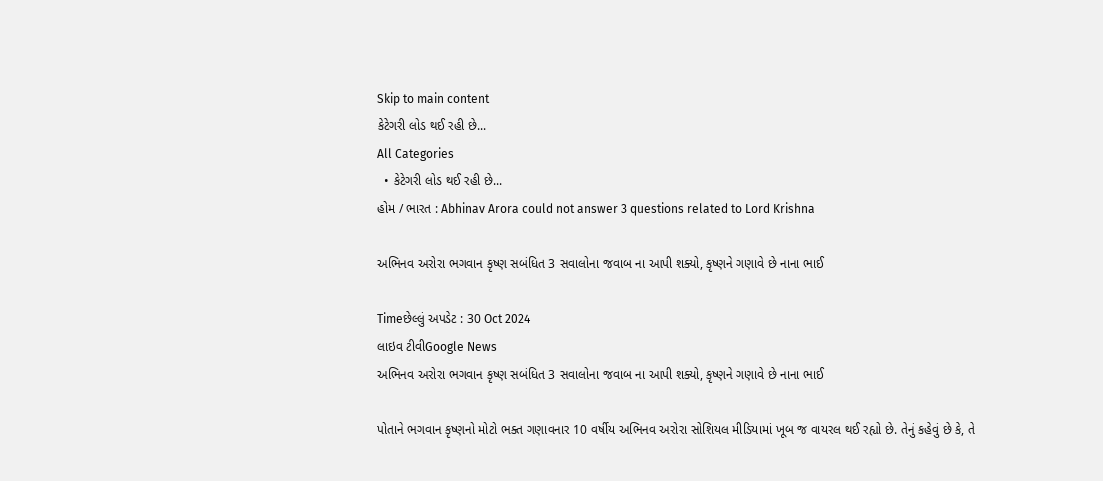Skip to main content
કેટેગરી લોડ થઈ રહી છે...
All Categories
  • કેટેગરી લોડ થઈ રહી છે...
હોમ / ભારત : Abhinav Arora could not answer 3 questions related to Lord Krishna

અભિનવ અરોરા ભગવાન કૃષ્ણ સબંધિત 3 સવાલોના જવાબ ના આપી શક્યો, કૃષ્ણને ગણાવે છે નાના ભાઈ

Timeછેલ્લું અપડેટ : 30 Oct 2024
લાઇવ ટીવીGoogle News
અભિનવ અરોરા ભગવાન કૃષ્ણ સબંધિત 3 સવાલોના જવાબ ના આપી શક્યો, કૃષ્ણને ગણાવે છે નાના ભાઈ

પોતાને ભગવાન કૃષ્ણનો મોટો ભક્ત ગણાવનાર 10 વર્ષીય અભિનવ અરોરા સોશિયલ મીડિયામાં ખૂબ જ વાયરલ થઈ રહ્યો છે. તેનું કહેવું છે કે, તે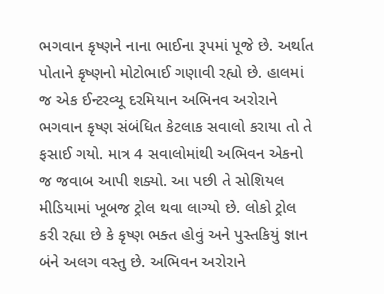ભગવાન કૃષ્ણને નાના ભાઈના રૂપમાં પૂજે છે. અર્થાત પોતાને કૃષ્ણનો મોટોભાઈ ગણાવી રહ્યો છે. હાલમાં જ એક ઈન્ટરવ્યૂ દરમિયાન અભિનવ અરોરાને ભગવાન કૃષ્ણ સંબંધિત કેટલાક સવાલો કરાયા તો તે ફસાઈ ગયો. માત્ર 4 સવાલોમાંથી અભિવન એકનો જ જવાબ આપી શક્યો. આ પછી તે સોશિયલ મીડિયામાં ખૂબજ ટ્રોલ થવા લાગ્યો છે. લોકો ટ્રોલ કરી રહ્યા છે કે કૃષ્ણ ભક્ત હોવું અને પુસ્તકિયું જ્ઞાન બંને અલગ વસ્તુ છે. અભિવન અરોરાને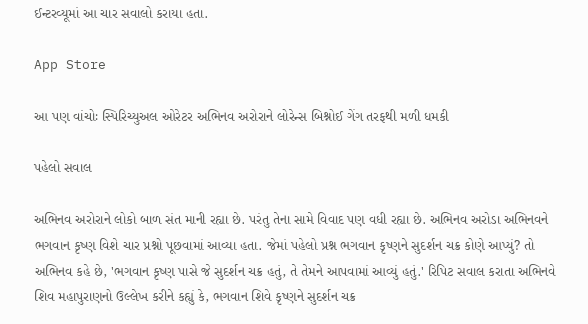ઈન્ટરવ્યૂમાં આ ચાર સવાલો કરાયા હતા.

App Store

આ પણ વાંચોઃ સ્પિરિચ્યુઅલ ઓરેટર અભિનવ અરોરાને લોરેન્સ બિશ્નોઈ ગેંગ તરફથી મળી ધમકી

પહેલો સવાલ

અભિનવ અરોરાને લોકો બાળ સંત માની રહ્યા છે. પરંતુ તેના સામે વિવાદ પણ વધી રહ્યા છે. અભિનવ અરોડા અભિનવને ભગવાન કૃષ્ણ વિશે ચાર પ્રશ્નો પૂછવામાં આવ્યા હતા. જેમાં પહેલો પ્રશ્ન ભગવાન કૃષ્ણને સુદર્શન ચક્ર કોણે આપ્યું? તો અભિનવ કહે છે, 'ભગવાન કૃષ્ણ પાસે જે સુદર્શન ચક્ર હતું, તે તેમને આપવામાં આવ્યું હતું.' રિપિટ સવાલ કરાતા અભિનવે શિવ મહાપુરાણનો ઉલ્લેખ કરીને કહ્યું કે, ભગવાન શિવે કૃષ્ણને સુદર્શન ચક્ર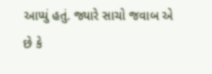આપ્યું હતું. જ્યારે સાચો જવાબ એ છે કે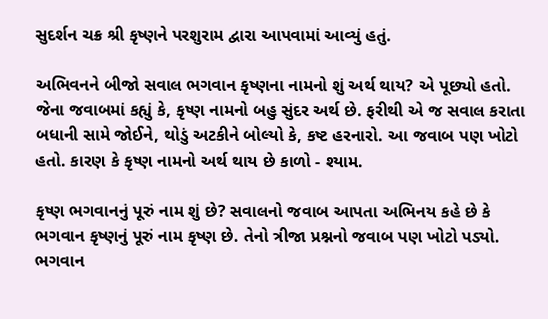સુદર્શન ચક્ર શ્રી કૃષ્ણને પરશુરામ દ્વારા આપવામાં આવ્યું હતું.

અભિવનને બીજો સવાલ ભગવાન કૃષ્ણના નામનો શું અર્થ થાય? એ પૂછ્યો હતો. જેના જવાબમાં કહ્યું કે, કૃષ્ણ નામનો બહુ સુંદર અર્થ છે. ફરીથી એ જ સવાલ કરાતા બધાની સામે જોઈને, થોડું અટકીને બોલ્યો કે, કષ્ટ હરનારો. આ જવાબ પણ ખોટો હતો. કારણ કે કૃષ્ણ નામનો અર્થ થાય છે કાળો - શ્યામ.

કૃષ્ણ ભગવાનનું પૂરું નામ શું છે? સવાલનો જવાબ આપતા અભિનય કહે છે કે ભગવાન કૃષ્ણનું પૂરું નામ કૃષ્ણ છે. તેનો ત્રીજા પ્રશ્નનો જવાબ પણ ખોટો પડ્યો. ભગવાન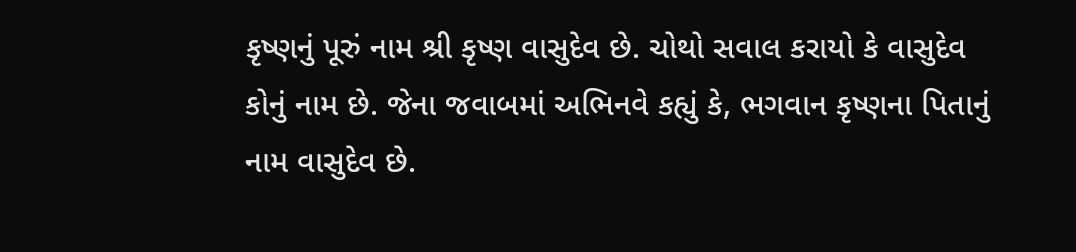કૃષ્ણનું પૂરું નામ શ્રી કૃષ્ણ વાસુદેવ છે. ચોથો સવાલ કરાયો કે વાસુદેવ કોનું નામ છે. જેના જવાબમાં અભિનવે કહ્યું કે, ભગવાન કૃષ્ણના પિતાનું નામ વાસુદેવ છે.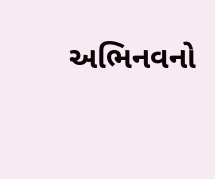અભિનવનો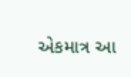એકમાત્ર આ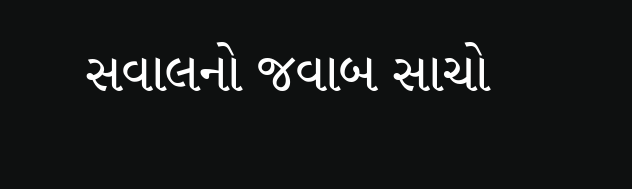સવાલનો જવાબ સાચો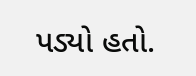પડ્યો હતો.